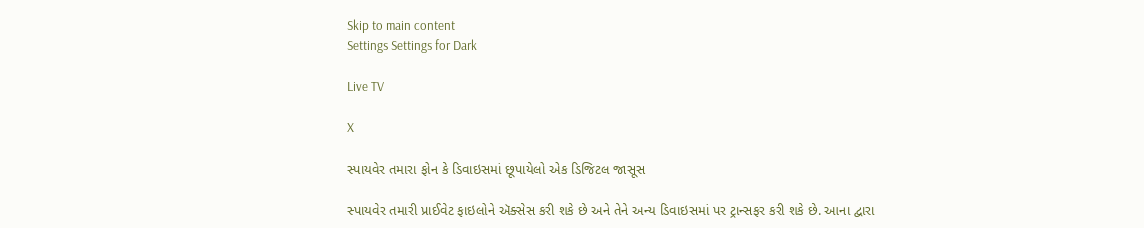Skip to main content
Settings Settings for Dark

Live TV

X

સ્પાયવેર તમારા ફોન કે ડિવાઇસમાં છૂપાયેલો એક ડિજિટલ જાસૂસ

સ્પાયવેર તમારી પ્રાઈવેટ ફાઇલોને ઍક્સેસ કરી શકે છે અને તેને અન્ય ડિવાઇસમાં પર ટ્રાન્સફર કરી શકે છે. આના દ્વારા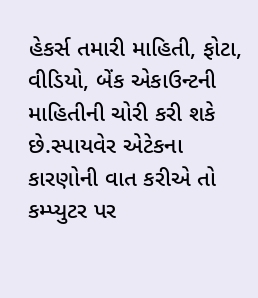હેકર્સ તમારી માહિતી, ફોટા, વીડિયો, બેંક એકાઉન્ટની માહિતીની ચોરી કરી શકે છે.સ્પાયવેર એટેકના કારણોની વાત કરીએ તો કમ્પ્યુટર પર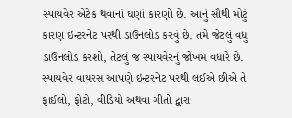સ્પાયવેર એટેક થવાનાં ઘણાં કારણો છે. આનું સૌથી મોટું કારણ ઇન્ટરનેટ પરથી ડાઉનલોડ કરવું છે. તમે જેટલું વધુ ડાઉનલોડ કરશો, તેટલું જ સ્પાયવેરનું જોખમ વધારે છે. સ્પાયવેર વાયરસ આપણે ઇન્ટરનેટ પરથી લઈએ છીએ તે ફાઈલો, ફોટો, વીડિયો અથવા ગીતો દ્વારા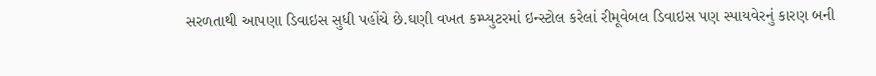સરળતાથી આપણા ડિવાઇસ સુધી પહોંચે છે.ઘણી વખત કમ્પ્યુટરમાં ઇન્સ્ટોલ કરેલાં રીમૂવેબલ ડિવાઇસ પણ સ્પાયવેરનું કારણ બની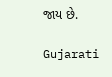જાય છે.

Gujarati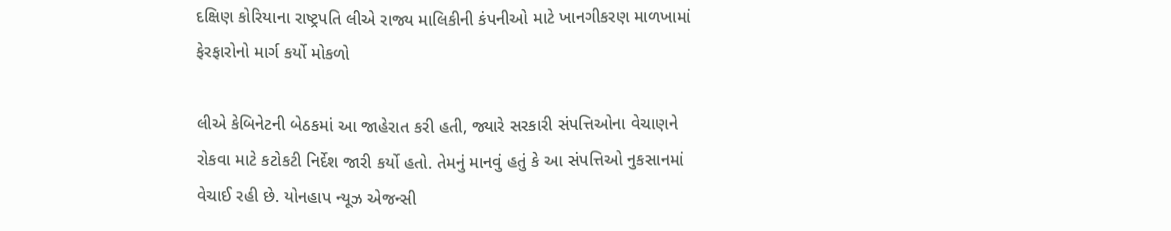દક્ષિણ કોરિયાના રાષ્ટ્રપતિ લીએ રાજ્ય માલિકીની કંપનીઓ માટે ખાનગીકરણ માળખામાં ફેરફારોનો માર્ગ કર્યો મોકળો

લીએ કેબિનેટની બેઠકમાં આ જાહેરાત કરી હતી, જ્યારે સરકારી સંપત્તિઓના વેચાણને રોકવા માટે કટોકટી નિર્દેશ જારી કર્યો હતો. તેમનું માનવું હતું કે આ સંપત્તિઓ નુકસાનમાં વેચાઈ રહી છે. યોનહાપ ન્યૂઝ એજન્સી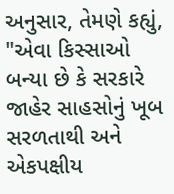અનુસાર, તેમણે કહ્યું, "એવા કિસ્સાઓ બન્યા છે કે સરકારે જાહેર સાહસોનું ખૂબ સરળતાથી અને એકપક્ષીય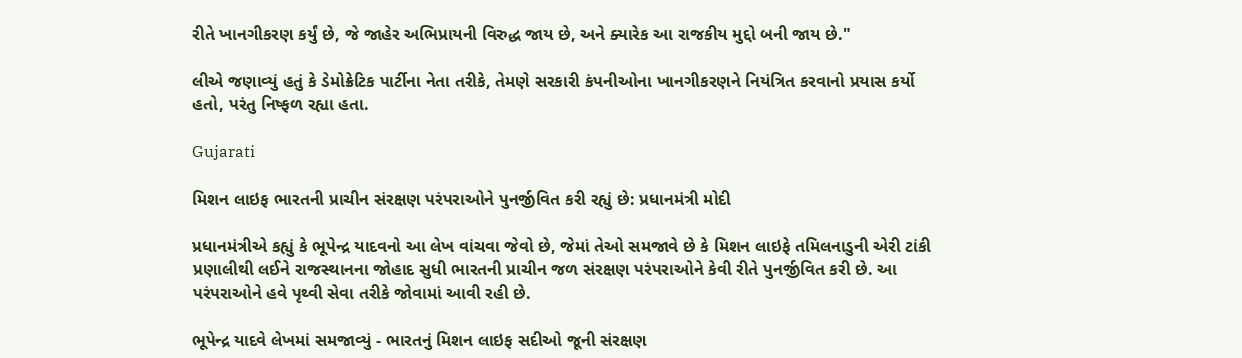રીતે ખાનગીકરણ કર્યું છે, જે જાહેર અભિપ્રાયની વિરુદ્ધ જાય છે, અને ક્યારેક આ રાજકીય મુદ્દો બની જાય છે."

લીએ જણાવ્યું હતું કે ડેમોક્રેટિક પાર્ટીના નેતા તરીકે, તેમણે સરકારી કંપનીઓના ખાનગીકરણને નિયંત્રિત કરવાનો પ્રયાસ કર્યો હતો, પરંતુ નિષ્ફળ રહ્યા હતા.

Gujarati

મિશન લાઇફ ભારતની પ્રાચીન સંરક્ષણ પરંપરાઓને પુનર્જીવિત કરી રહ્યું છે: પ્રધાનમંત્રી મોદી

પ્રધાનમંત્રીએ કહ્યું કે ભૂપેન્દ્ર યાદવનો આ લેખ વાંચવા જેવો છે, જેમાં તેઓ સમજાવે છે કે મિશન લાઇફે તમિલનાડુની એરી ટાંકી પ્રણાલીથી લઈને રાજસ્થાનના જોહાદ સુધી ભારતની પ્રાચીન જળ સંરક્ષણ પરંપરાઓને કેવી રીતે પુનર્જીવિત કરી છે. આ પરંપરાઓને હવે પૃથ્વી સેવા તરીકે જોવામાં આવી રહી છે.

ભૂપેન્દ્ર યાદવે લેખમાં સમજાવ્યું - ભારતનું મિશન લાઇફ સદીઓ જૂની સંરક્ષણ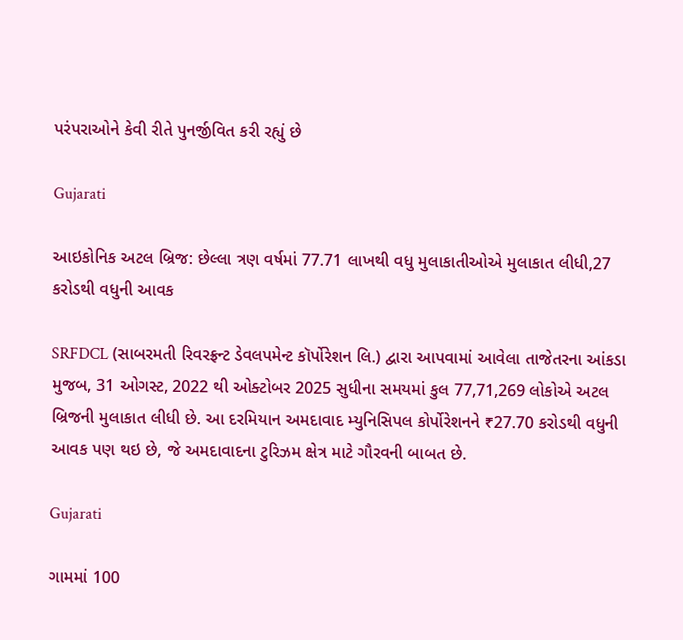પરંપરાઓને કેવી રીતે પુનર્જીવિત કરી રહ્યું છે

Gujarati

આઇકોનિક અટલ બ્રિજ: છેલ્લા ત્રણ વર્ષમાં 77.71 લાખથી વધુ મુલાકાતીઓએ મુલાકાત લીધી,27 કરોડથી વધુની આવક

SRFDCL (સાબરમતી રિવરફ્રન્ટ ડેવલપમેન્ટ કૉર્પોરેશન લિ.) દ્વારા આપવામાં આવેલા તાજેતરના આંકડા મુજબ, 31 ઓગસ્ટ, 2022 થી ઓક્ટોબર 2025 સુધીના સમયમાં કુલ 77,71,269 લોકોએ અટલ બ્રિજની મુલાકાત લીધી છે. આ દરમિયાન અમદાવાદ મ્યુનિસિપલ કોર્પોરેશનને ₹27.70 કરોડથી વધુની આવક પણ થઇ છે, જે અમદાવાદના ટુરિઝમ ક્ષેત્ર માટે ગૌરવની બાબત છે.

Gujarati

ગામમાં 100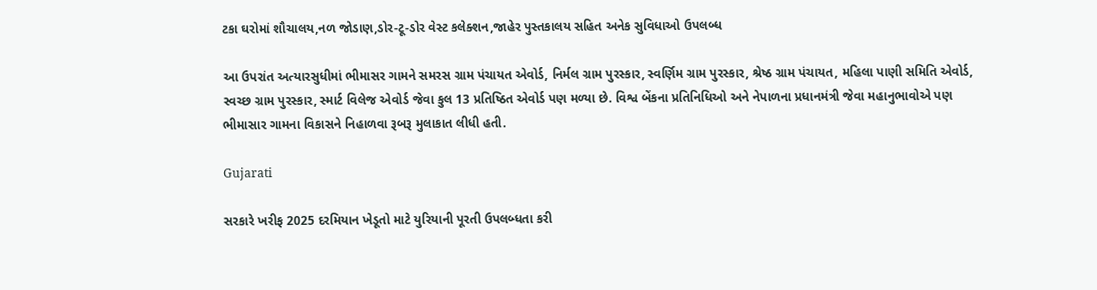ટકા ઘરોમાં શૌચાલય,નળ જોડાણ,ડોર-ટૂ-ડોર વેસ્ટ કલેક્શન,જાહેર પુસ્તકાલય સહિત અનેક સુવિધાઓ ઉપલબ્ધ

આ ઉપરાંત અત્યારસુધીમાં ભીમાસર ગામને સમરસ ગ્રામ પંચાયત એવોર્ડ, નિર્મલ ગ્રામ પુરસ્કાર, સ્વર્ણિમ ગ્રામ પુરસ્કાર, શ્રેષ્ઠ ગ્રામ પંચાયત, મહિલા પાણી સમિતિ એવોર્ડ, સ્વચ્છ ગ્રામ પુરસ્કાર, સ્માર્ટ વિલેજ એવોર્ડ જેવા કુલ 13 પ્રતિષ્ઠિત એવોર્ડ પણ મળ્યા છે. વિશ્વ બેંકના પ્રતિનિધિઓ અને નેપાળના પ્રધાનમંત્રી જેવા મહાનુભાવોએ પણ ભીમાસાર ગામના વિકાસને નિહાળવા રૂબરૂ મુલાકાત લીધી હતી.

Gujarati

સરકારે ખરીફ 2025 દરમિયાન ખેડૂતો માટે યુરિયાની પૂરતી ઉપલબ્ધતા કરી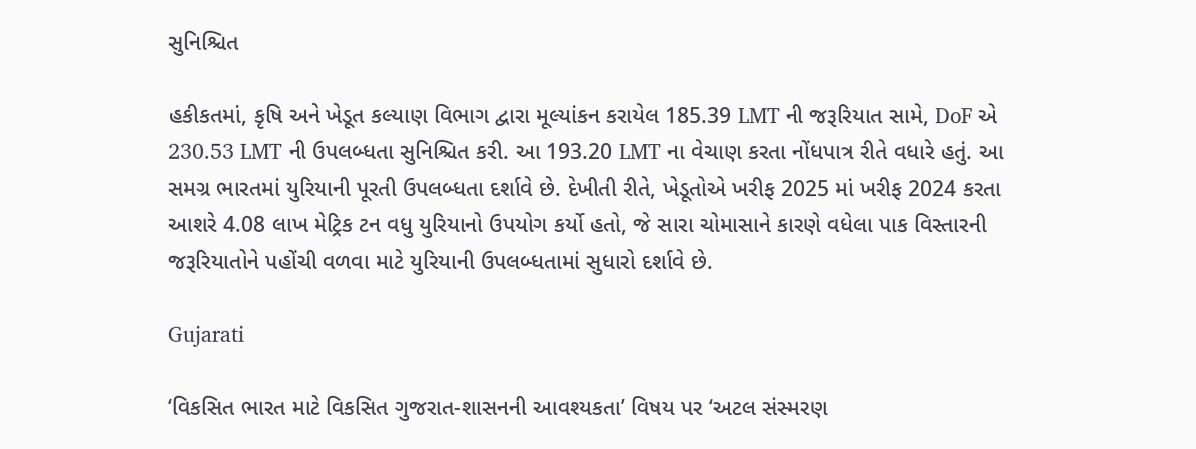સુનિશ્ચિત

હકીકતમાં, કૃષિ અને ખેડૂત કલ્યાણ વિભાગ દ્વારા મૂલ્યાંકન કરાયેલ 185.39 LMT ની જરૂરિયાત સામે, DoF એ 230.53 LMT ની ઉપલબ્ધતા સુનિશ્ચિત કરી. આ 193.20 LMT ના વેચાણ કરતા નોંધપાત્ર રીતે વધારે હતું. આ સમગ્ર ભારતમાં યુરિયાની પૂરતી ઉપલબ્ધતા દર્શાવે છે. દેખીતી રીતે, ખેડૂતોએ ખરીફ 2025 માં ખરીફ 2024 કરતા આશરે 4.08 લાખ મેટ્રિક ટન વધુ યુરિયાનો ઉપયોગ કર્યો હતો, જે સારા ચોમાસાને કારણે વધેલા પાક વિસ્તારની જરૂરિયાતોને પહોંચી વળવા માટે યુરિયાની ઉપલબ્ધતામાં સુધારો દર્શાવે છે.

Gujarati

‘વિકસિત ભારત માટે વિકસિત ગુજરાત-શાસનની આવશ્યકતા’ વિષય પર ‘અટલ સંસ્મરણ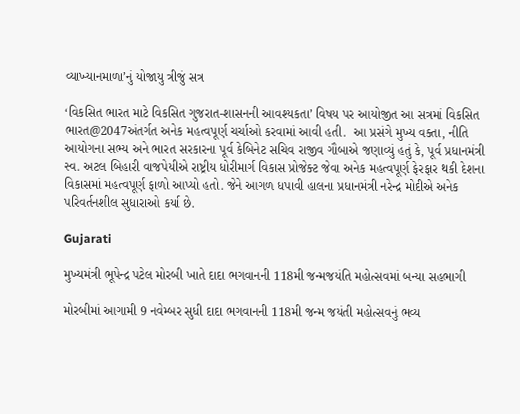વ્યાખ્યાનમાળા’નું યોજાયુ ત્રીજું સત્ર

‘વિકસિત ભારત માટે વિકસિત ગુજરાત-શાસનની આવશ્યકતા’ વિષય પર આયોજીત આ સત્રમાં વિકસિત ભારત@2047અંતર્ગત અનેક મહત્વપૂર્ણ ચર્ચાઓ કરવામાં આવી હતી.  આ પ્રસંગે મુખ્ય વક્તા, નીતિ આયોગના સભ્ય અને ભારત સરકારના પૂર્વ કેબિનેટ સચિવ રાજીવ ગૌબાએ જણાવ્યું હતું કે, પૂર્વ પ્રધાનમંત્રી સ્વ. અટલ બિહારી વાજપેયીએ રાષ્ટ્રીય ધોરીમાર્ગ વિકાસ પ્રોજેક્ટ જેવા અનેક મહત્વપૂર્ણ ફેરફાર થકી દેશના વિકાસમાં મહત્વપૂર્ણ ફાળો આપ્યો હતો. જેને આગળ ધપાવી હાલના પ્રધાનમંત્રી નરેન્દ્ર મોદીએ અનેક પરિવર્તનશીલ સુધારાઓ કર્યા છે.

Gujarati

મુખ્યમંત્રી ભૂપેન્દ્ર પટેલ મોરબી ખાતે દાદા ભગવાનની 118મી જન્મજયંતિ મહોત્સવમાં બન્યા સહભાગી

મોરબીમાં આગામી 9 નવેમ્બર સુધી દાદા ભગવાનની 118મી જન્મ જયંતી મહોત્સવનું ભવ્ય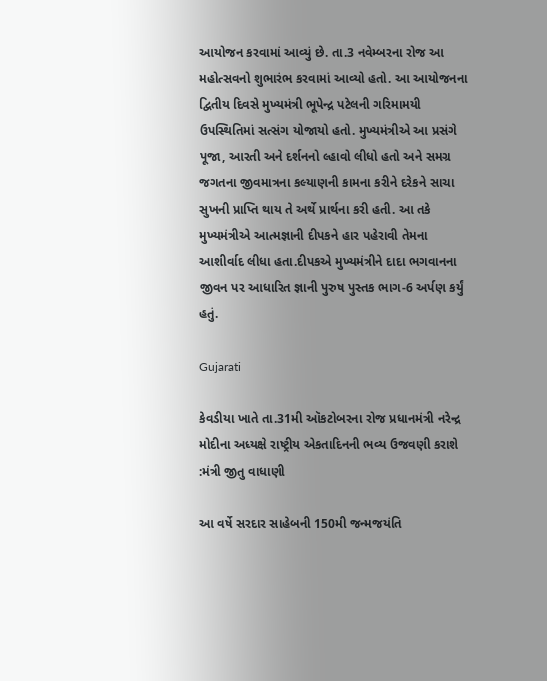આયોજન કરવામાં આવ્યું છે. તા.3 નવેમ્બરના રોજ આ મહોત્સવનો શુભારંભ કરવામાં આવ્યો હતો. આ આયોજનના દ્વિતીય દિવસે મુખ્યમંત્રી ભૂપેન્દ્ર પટેલની ગરિમામયી ઉપસ્થિતિમાં સત્સંગ યોજાયો હતો. મુખ્યમંત્રીએ આ પ્રસંગે પૂજા, આરતી અને દર્શનનો લ્હાવો લીધો હતો અને સમગ્ર જગતના જીવમાત્રના કલ્યાણની કામના કરીને દરેકને સાચા સુખની પ્રાપ્તિ થાય તે અર્થે પ્રાર્થના કરી હતી. આ તકે મુખ્યમંત્રીએ આત્મજ્ઞાની દીપકને હાર પહેરાવી તેમના આશીર્વાદ લીધા હતા.દીપકએ મુખ્યમંત્રીને દાદા ભગવાનના જીવન પર આધારિત જ્ઞાની પુરુષ પુસ્તક ભાગ-6 અર્પણ કર્યું હતું.

Gujarati

કેવડીયા ખાતે તા.31મી ઑકટોબરના રોજ પ્રધાનમંત્રી નરેન્દ્ર મોદીના અધ્યક્ષે રાષ્ટ્રીય એકતાદિનની ભવ્ય ઉજવણી કરાશે :મંત્રી જીતુ વાધાણી

આ વર્ષે સરદાર સાહેબની 150મી જન્મજયંતિ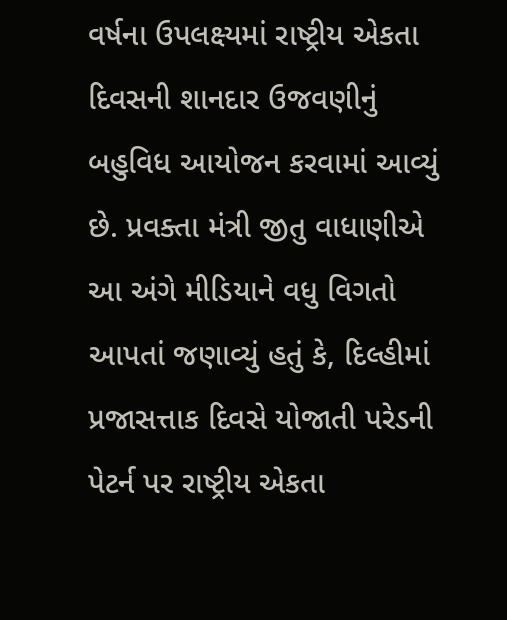વર્ષના ઉપલક્ષ્યમાં રાષ્ટ્રીય એકતા દિવસની શાનદાર ઉજવણીનું બહુવિધ આયોજન કરવામાં આવ્યું છે. પ્રવક્તા મંત્રી જીતુ વાધાણીએ આ અંગે મીડિયાને વધુ વિગતો આપતાં જણાવ્યું હતું કે, દિલ્હીમાં પ્રજાસત્તાક દિવસે યોજાતી પરેડની પેટર્ન પર રાષ્ટ્રીય એકતા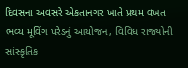દિવસના અવસરે એકતાનગર ખાતે પ્રથમ વખત ભવ્ય મૂવિંગ પરેડનું આયોજન, વિવિધ રાજ્યોની સાંસ્કૃતિક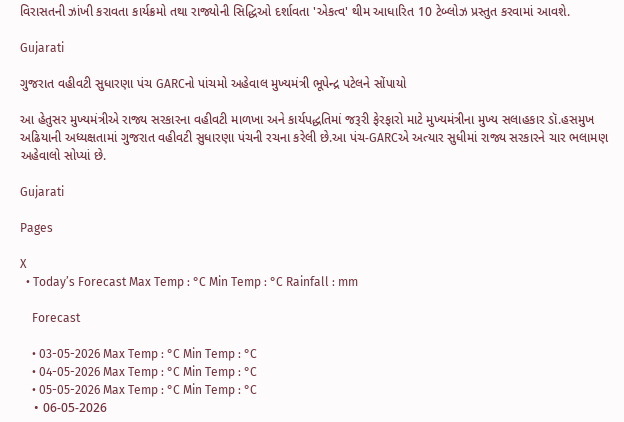વિરાસતની ઝાંખી કરાવતા કાર્યક્રમો તથા રાજ્યોની સિદ્ધિઓ દર્શાવતા 'એકત્વ' થીમ આધારિત 10 ટેબ્લોઝ પ્રસ્તુત કરવામાં આવશે.

Gujarati

ગુજરાત વહીવટી સુધારણા પંચ GARCનો પાંચમો અહેવાલ મુખ્યમંત્રી ભૂપેન્દ્ર પટેલને સોંપાયો

આ હેતુસર મુખ્યમંત્રીએ રાજ્ય સરકારના વહીવટી માળખા અને કાર્યપદ્ધતિમાં જરૂરી ફેરફારો માટે મુખ્યમંત્રીના મુખ્ય સલાહકાર ડૉ.હસમુખ અઢિયાની અધ્યક્ષતામાં ગુજરાત વહીવટી સુધારણા પંચની રચના કરેલી છે.આ પંચ-GARCએ અત્યાર સુધીમાં રાજ્ય સરકારને ચાર ભલામણ અહેવાલો સોપ્યાં છે.

Gujarati

Pages

X
  • Today’s Forecast Max Temp : °C Min Temp : °C Rainfall : mm

    Forecast

    • 03-05-2026 Max Temp : °C Min Temp : °C
    • 04-05-2026 Max Temp : °C Min Temp : °C
    • 05-05-2026 Max Temp : °C Min Temp : °C
    • 06-05-2026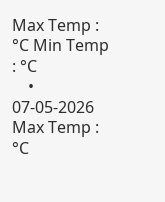Max Temp : °C Min Temp : °C
    • 07-05-2026 Max Temp : °C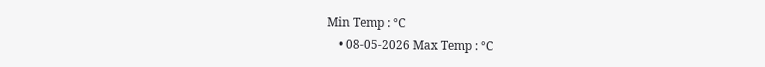Min Temp : °C
    • 08-05-2026 Max Temp : °C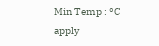Min Temp : °C
apply